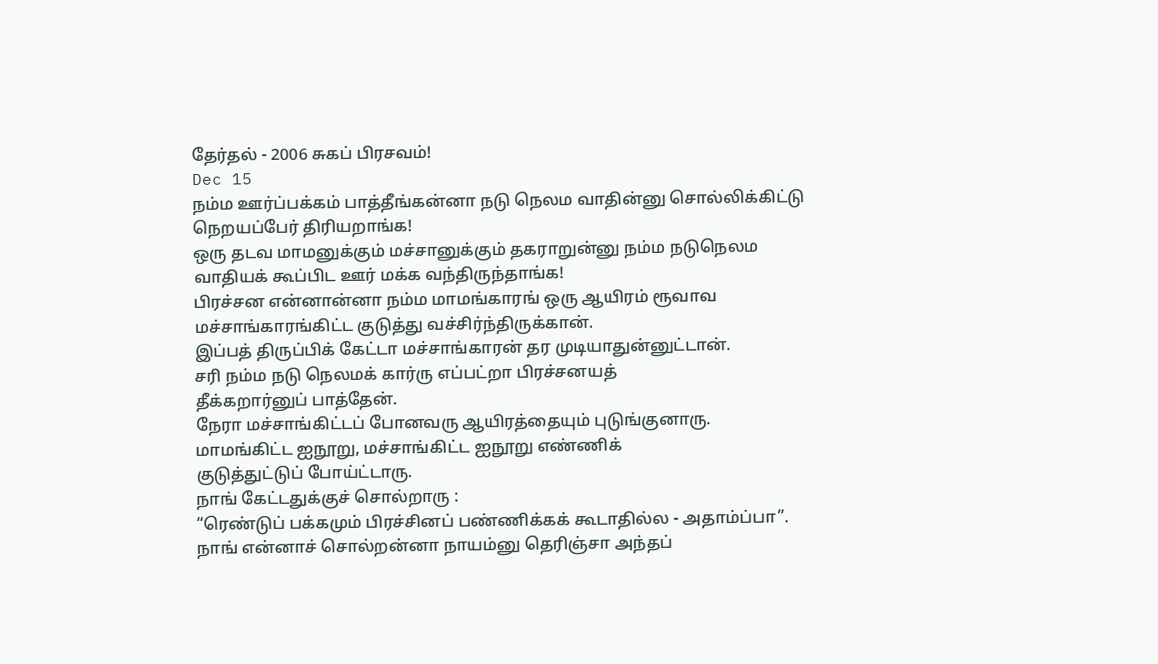தேர்தல் - 2006 சுகப் பிரசவம்!
Dec 15
நம்ம ஊர்ப்பக்கம் பாத்தீங்கன்னா நடு நெலம வாதின்னு சொல்லிக்கிட்டு
நெறயப்பேர் திரியறாங்க!
ஒரு தடவ மாமனுக்கும் மச்சானுக்கும் தகராறுன்னு நம்ம நடுநெலம
வாதியக் கூப்பிட ஊர் மக்க வந்திருந்தாங்க!
பிரச்சன என்னான்னா நம்ம மாமங்காரங் ஒரு ஆயிரம் ரூவாவ
மச்சாங்காரங்கிட்ட குடுத்து வச்சிர்ந்திருக்கான்.
இப்பத் திருப்பிக் கேட்டா மச்சாங்காரன் தர முடியாதுன்னுட்டான்.
சரி நம்ம நடு நெலமக் கார்ரு எப்பட்றா பிரச்சனயத்
தீக்கறார்னுப் பாத்தேன்.
நேரா மச்சாங்கிட்டப் போனவரு ஆயிரத்தையும் புடுங்குனாரு.
மாமங்கிட்ட ஐநூறு, மச்சாங்கிட்ட ஐநூறு எண்ணிக்
குடுத்துட்டுப் போய்ட்டாரு.
நாங் கேட்டதுக்குச் சொல்றாரு :
“ரெண்டுப் பக்கமும் பிரச்சினப் பண்ணிக்கக் கூடாதில்ல - அதாம்ப்பா”.
நாங் என்னாச் சொல்றன்னா நாயம்னு தெரிஞ்சா அந்தப்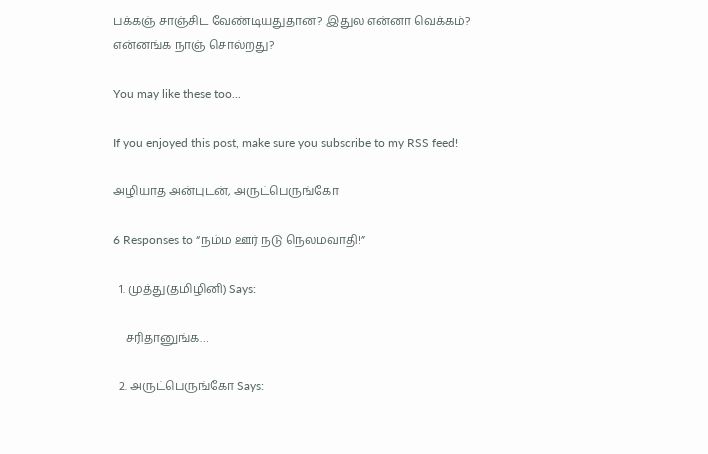பக்கஞ் சாஞ்சிட வேண்டியதுதான? இதுல என்னா வெக்கம்?
என்னங்க நாஞ் சொல்றது?

You may like these too...

If you enjoyed this post, make sure you subscribe to my RSS feed!

அழியாத அன்புடன், அருட்பெருங்கோ

6 Responses to “நம்ம ஊர் நடு நெலமவாதி!”

  1. முத்து(தமிழினி) Says:

    சரிதானுங்க…

  2. அருட்பெருங்கோ Says: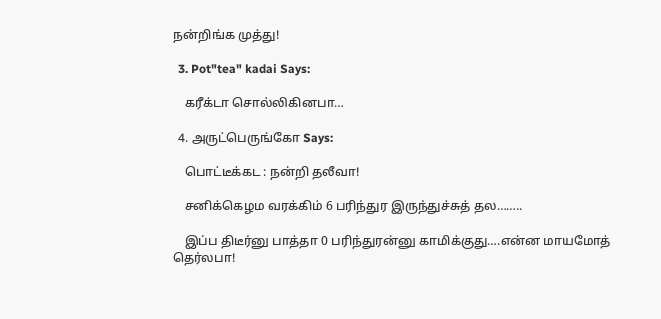நன்றிங்க முத்து!

  3. Pot"tea" kadai Says:

    கரீக்டா சொல்லிகினபா…

  4. அருட்பெருங்கோ Says:

    பொட்டீக்கட : நன்றி தலீவா!

    சனிக்கெழம வரக்கிம் 6 பரிந்துர இருந்துச்சுத் தல……..

    இப்ப திடீர்னு பாத்தா 0 பரிந்துரன்னு காமிக்குது….என்ன மாயமோத் தெர்லபா!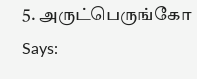5. அருட்பெருங்கோ Says: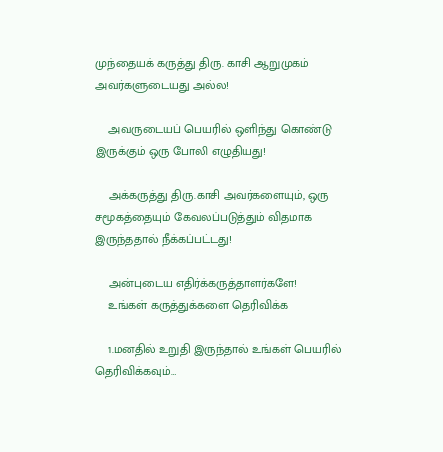முந்தையக் கருத்து திரு. காசி ஆறுமுகம் அவர்களுடையது அல்ல!

    அவருடையப் பெயரில் ஒளிந்து கொண்டு இருக்கும் ஒரு போலி எழுதியது!

    அக்கருத்து திரு.காசி அவர்களையும், ஒரு சமூகத்தையும் கேவலப்படுத்தும் விதமாக இருந்ததால் நீக்கப்பட்டது!

    அன்புடைய எதிர்க்கருத்தாளர்களே!
    உங்கள் கருத்துக்களை தெரிவிக்க

    1.மனதில் உறுதி இருந்தால் உங்கள் பெயரில் தெரிவிக்கவும்…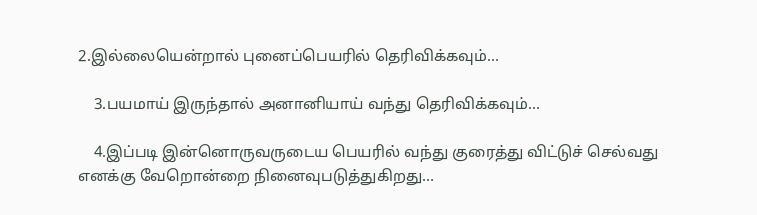2.இல்லையென்றால் புனைப்பெயரில் தெரிவிக்கவும்…

    3.பயமாய் இருந்தால் அனானியாய் வந்து தெரிவிக்கவும்…

    4.இப்படி இன்னொருவருடைய பெயரில் வந்து குரைத்து விட்டுச் செல்வது எனக்கு வேறொன்றை நினைவுபடுத்துகிறது…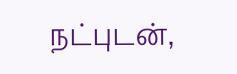நட்புடன்,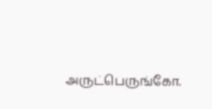அருட்பெருங்கோ.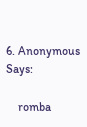6. Anonymous Says:

    romba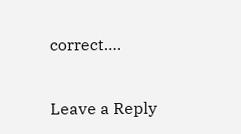correct….

Leave a Reply